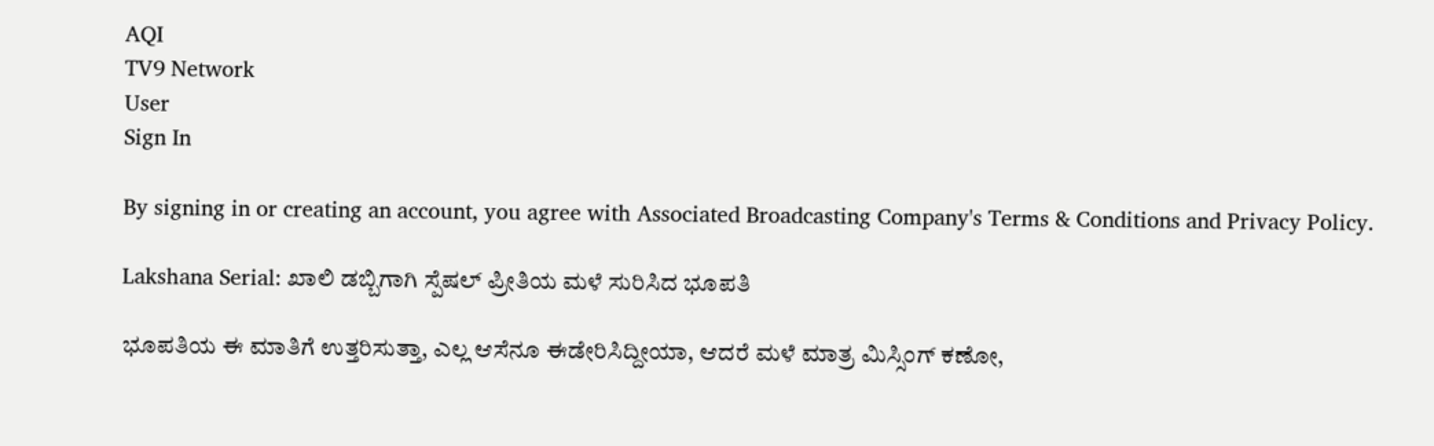AQI
TV9 Network
User
Sign In

By signing in or creating an account, you agree with Associated Broadcasting Company's Terms & Conditions and Privacy Policy.

Lakshana Serial: ಖಾಲಿ ಡಬ್ಬಿಗಾಗಿ ಸ್ಪೆಷಲ್ ಪ್ರೀತಿಯ ಮಳೆ ಸುರಿಸಿದ ಭೂಪತಿ

ಭೂಪತಿಯ ಈ ಮಾತಿಗೆ ಉತ್ತರಿಸುತ್ತಾ, ಎಲ್ಲ ಆಸೆನೂ ಈಡೇರಿಸಿದ್ದೀಯಾ, ಆದರೆ ಮಳೆ ಮಾತ್ರ ಮಿಸ್ಸಿಂಗ್ ಕಣೋ,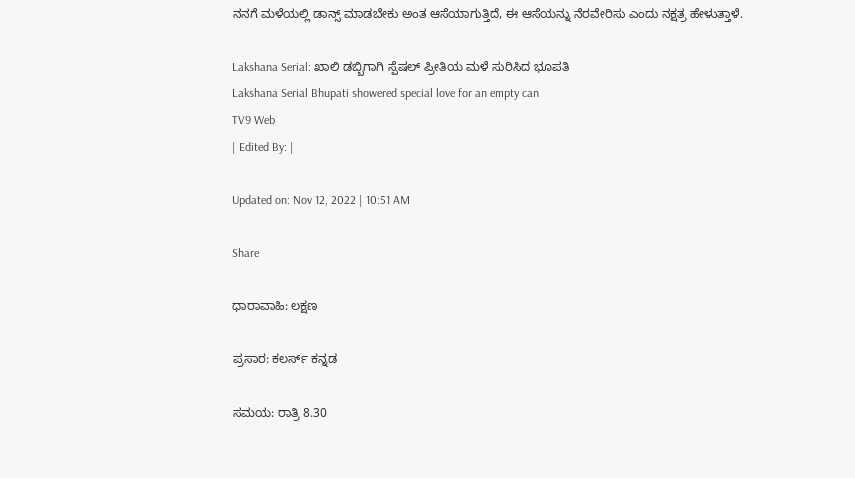ನನಗೆ ಮಳೆಯಲ್ಲಿ ಡಾನ್ಸ್ ಮಾಡಬೇಕು ಅಂತ ಆಸೆಯಾಗುತ್ತಿದೆ, ಈ ಆಸೆಯನ್ನು ನೆರವೇರಿಸು ಎಂದು ನಕ್ಷತ್ರ ಹೇಳುತ್ತಾಳೆ.

Lakshana Serial: ಖಾಲಿ ಡಬ್ಬಿಗಾಗಿ ಸ್ಪೆಷಲ್ ಪ್ರೀತಿಯ ಮಳೆ ಸುರಿಸಿದ ಭೂಪತಿ
Lakshana Serial Bhupati showered special love for an empty can
TV9 Web
| Edited By: |

Updated on: Nov 12, 2022 | 10:51 AM

Share

ಧಾರಾವಾಹಿ: ಲಕ್ಷಣ

ಪ್ರಸಾರ: ಕಲರ್ಸ್ ಕನ್ನಡ

ಸಮಯ: ರಾತ್ರಿ 8.30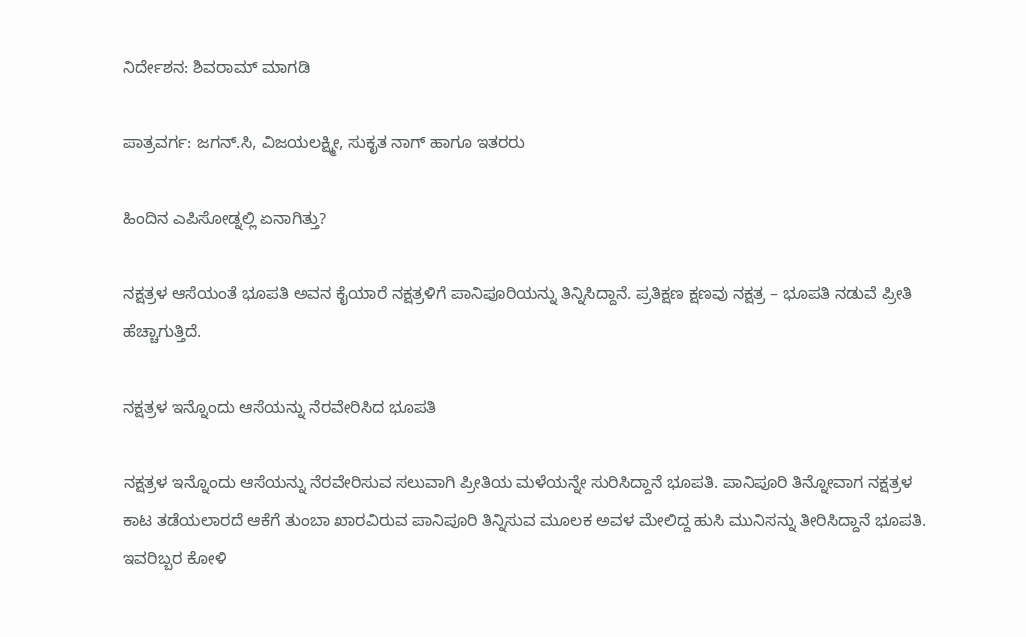ನಿರ್ದೇಶನ: ಶಿವರಾಮ್ ಮಾಗಡಿ

ಪಾತ್ರವರ್ಗ: ಜಗನ್.ಸಿ, ವಿಜಯಲಕ್ಷ್ಮೀ, ಸುಕೃತ ನಾಗ್ ಹಾಗೂ ಇತರರು

ಹಿಂದಿನ ಎಪಿಸೋಡ್ನಲ್ಲಿ ಏನಾಗಿತ್ತು?

ನಕ್ಷತ್ರಳ ಆಸೆಯಂತೆ ಭೂಪತಿ ಅವನ ಕೈಯಾರೆ ನಕ್ಷತ್ರಳಿಗೆ ಪಾನಿಪೂರಿಯನ್ನು ತಿನ್ನಿಸಿದ್ದಾನೆ. ಪ್ರತಿಕ್ಷಣ ಕ್ಷಣವು ನಕ್ಷತ್ರ – ಭೂಪತಿ ನಡುವೆ ಪ್ರೀತಿ ಹೆಚ್ಚಾಗುತ್ತಿದೆ.

ನಕ್ಷತ್ರಳ ಇನ್ನೊಂದು ಆಸೆಯನ್ನು ನೆರವೇರಿಸಿದ ಭೂಪತಿ

ನಕ್ಷತ್ರಳ ಇನ್ನೊಂದು ಆಸೆಯನ್ನು ನೆರವೇರಿಸುವ ಸಲುವಾಗಿ ಪ್ರೀತಿಯ ಮಳೆಯನ್ನೇ ಸುರಿಸಿದ್ದಾನೆ ಭೂಪತಿ. ಪಾನಿಪೂರಿ ತಿನ್ನೋವಾಗ ನಕ್ಷತ್ರಳ ಕಾಟ ತಡೆಯಲಾರದೆ ಆಕೆಗೆ ತುಂಬಾ ಖಾರವಿರುವ ಪಾನಿಪೂರಿ ತಿನ್ನಿಸುವ ಮೂಲಕ ಅವಳ ಮೇಲಿದ್ದ ಹುಸಿ ಮುನಿಸನ್ನು ತೀರಿಸಿದ್ದಾನೆ ಭೂಪತಿ. ಇವರಿಬ್ಬರ ಕೋಳಿ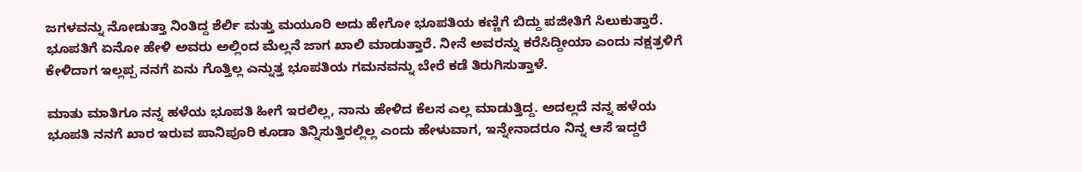ಜಗಳವನ್ನು ನೋಡುತ್ತಾ ನಿಂತಿದ್ದ ಶೆರ್ಲಿ ಮತ್ತು ಮಯೂರಿ ಅದು ಹೇಗೋ ಭೂಪತಿಯ ಕಣ್ಣಿಗೆ ಬಿದ್ದು ಪಜೀತಿಗೆ ಸಿಲುಕುತ್ತಾರೆ. ಭೂಪತಿಗೆ ಏನೋ ಹೇಳಿ ಅವರು ಅಲ್ಲಿಂದ ಮೆಲ್ಲನೆ ಜಾಗ ಖಾಲಿ ಮಾಡುತ್ತಾರೆ. ನೀನೆ ಅವರನ್ನು ಕರೆಸಿದ್ದೀಯಾ ಎಂದು ನಕ್ಷತ್ರಳಿಗೆ ಕೇಳಿದಾಗ ಇಲ್ಲಪ್ಪ ನನಗೆ ಏನು ಗೊತ್ತಿಲ್ಲ ಎನ್ನುತ್ತ ಭೂಪತಿಯ ಗಮನವನ್ನು ಬೇರೆ ಕಡೆ ತಿರುಗಿಸುತ್ತಾಳೆ.

ಮಾತು ಮಾತಿಗೂ ನನ್ನ ಹಳೆಯ ಭೂಪತಿ ಹೀಗೆ ಇರಲಿಲ್ಲ, ನಾನು ಹೇಳಿದ ಕೆಲಸ ಎಲ್ಲ ಮಾಡುತ್ತಿದ್ದ. ಅದಲ್ಲದೆ ನನ್ನ ಹಳೆಯ ಭೂಪತಿ ನನಗೆ ಖಾರ ಇರುವ ಪಾನಿಪೂರಿ ಕೂಡಾ ತಿನ್ನಿಸುತ್ತಿರಲ್ಲಿಲ್ಲ ಎಂದು ಹೇಳುವಾಗ, ಇನ್ನೇನಾದರೂ ನಿನ್ನ ಆಸೆ ಇದ್ದರೆ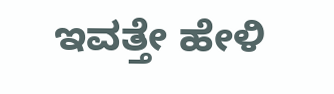ಇವತ್ತೇ ಹೇಳಿ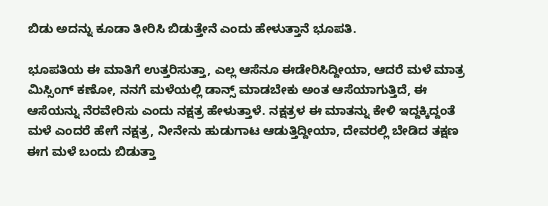ಬಿಡು ಅದನ್ನು ಕೂಡಾ ತೀರಿಸಿ ಬಿಡುತ್ತೇನೆ ಎಂದು ಹೇಳುತ್ತಾನೆ ಭೂಪತಿ.

ಭೂಪತಿಯ ಈ ಮಾತಿಗೆ ಉತ್ತರಿಸುತ್ತಾ, ಎಲ್ಲ ಆಸೆನೂ ಈಡೇರಿಸಿದ್ದೀಯಾ, ಆದರೆ ಮಳೆ ಮಾತ್ರ ಮಿಸ್ಸಿಂಗ್ ಕಣೋ, ನನಗೆ ಮಳೆಯಲ್ಲಿ ಡಾನ್ಸ್ ಮಾಡಬೇಕು ಅಂತ ಆಸೆಯಾಗುತ್ತಿದೆ, ಈ ಆಸೆಯನ್ನು ನೆರವೇರಿಸು ಎಂದು ನಕ್ಷತ್ರ ಹೇಳುತ್ತಾಳೆ. ನಕ್ಷತ್ರಳ ಈ ಮಾತನ್ನು ಕೇಳಿ ಇದ್ದಕ್ಕಿದ್ದಂತೆ ಮಳೆ ಎಂದರೆ ಹೇಗೆ ನಕ್ಷತ್ರ, ನೀನೇನು ಹುಡುಗಾಟ ಆಡುತ್ತಿದ್ದೀಯಾ, ದೇವರಲ್ಲಿ ಬೇಡಿದ ತಕ್ಷಣ ಈಗ ಮಳೆ ಬಂದು ಬಿಡುತ್ತಾ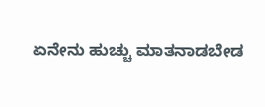ಏನೇನು ಹುಚ್ಚು ಮಾತನಾಡಬೇಡ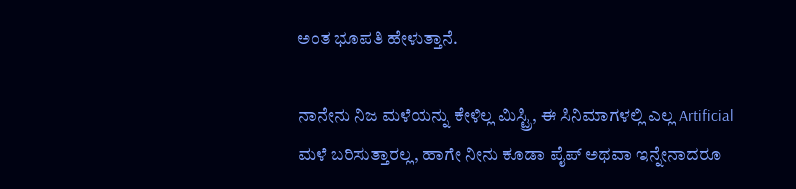ಅಂತ ಭೂಪತಿ ಹೇಳುತ್ತಾನೆ.

ನಾನೇನು ನಿಜ ಮಳೆಯನ್ನು ಕೇಳಿಲ್ಲ ಮಿಸ್ಟ್ರಿ, ಈ ಸಿನಿಮಾಗಳಲ್ಲಿ ಎಲ್ಲ Artificial ಮಳೆ ಬರಿಸುತ್ತಾರಲ್ಲ, ಹಾಗೇ ನೀನು ಕೂಡಾ ಪೈಪ್ ಅಥವಾ ಇನ್ನೇನಾದರೂ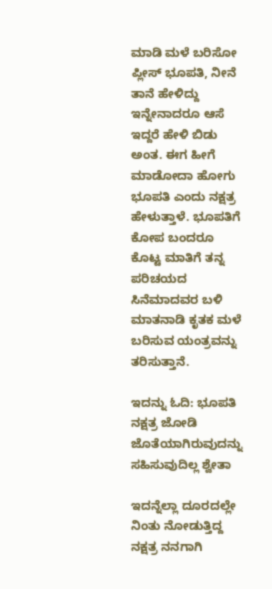ಮಾಡಿ ಮಳೆ ಬರಿಸೋ ಪ್ಲೀಸ್ ಭೂಪತಿ, ನೀನೆ ತಾನೆ ಹೇಳಿದ್ದು ಇನ್ನೇನಾದರೂ ಆಸೆ ಇದ್ದರೆ ಹೇಳಿ ಬಿಡು ಅಂತ. ಈಗ ಹೀಗೆ ಮಾಡೋದಾ ಹೋಗು ಭೂಪತಿ ಎಂದು ನಕ್ಷತ್ರ ಹೇಳುತ್ತಾಳೆ. ಭೂಪತಿಗೆ ಕೋಪ ಬಂದರೂ ಕೊಟ್ಟ ಮಾತಿಗೆ ತನ್ನ ಪರಿಚಯದ ಸಿನೆಮಾದವರ ಬಳಿ ಮಾತನಾಡಿ ಕೃತಕ ಮಳೆ ಬರಿಸುವ ಯಂತ್ರವನ್ನು ತರಿಸುತ್ತಾನೆ.

ಇದನ್ನು ಓದಿ: ಭೂಪತಿ ನಕ್ಷತ್ರ ಜೋಡಿ ಜೊತೆಯಾಗಿರುವುದನ್ನು ಸಹಿಸುವುದಿಲ್ಲ ಶ್ವೇತಾ

ಇದನ್ನೆಲ್ಲಾ ದೂರದಲ್ಲೇ ನಿಂತು ನೋಡುತ್ತಿದ್ದ ನಕ್ಷತ್ರ ನನಗಾಗಿ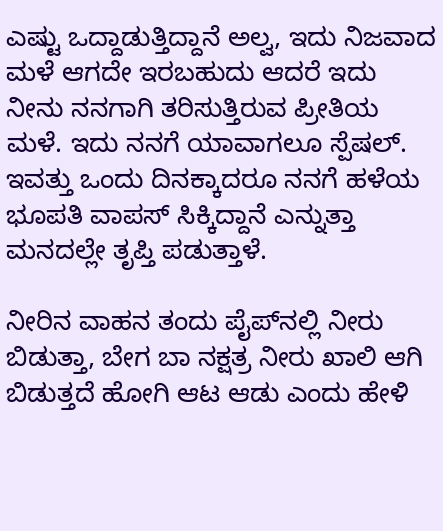ಎಷ್ಟು ಒದ್ದಾಡುತ್ತಿದ್ದಾನೆ ಅಲ್ವ, ಇದು ನಿಜವಾದ ಮಳೆ ಆಗದೇ ಇರಬಹುದು ಆದರೆ ಇದು ನೀನು ನನಗಾಗಿ ತರಿಸುತ್ತಿರುವ ಪ್ರೀತಿಯ ಮಳೆ. ಇದು ನನಗೆ ಯಾವಾಗಲೂ ಸ್ಪೆಷಲ್. ಇವತ್ತು ಒಂದು ದಿನಕ್ಕಾದರೂ ನನಗೆ ಹಳೆಯ ಭೂಪತಿ ವಾಪಸ್ ಸಿಕ್ಕಿದ್ದಾನೆ ಎನ್ನುತ್ತಾ ಮನದಲ್ಲೇ ತೃಪ್ತಿ ಪಡುತ್ತಾಳೆ.

ನೀರಿನ ವಾಹನ ತಂದು ಪೈಪ್‌ನಲ್ಲಿ ನೀರು ಬಿಡುತ್ತಾ, ಬೇಗ ಬಾ ನಕ್ಷತ್ರ ನೀರು ಖಾಲಿ ಆಗಿ ಬಿಡುತ್ತದೆ ಹೋಗಿ ಆಟ ಆಡು ಎಂದು ಹೇಳಿ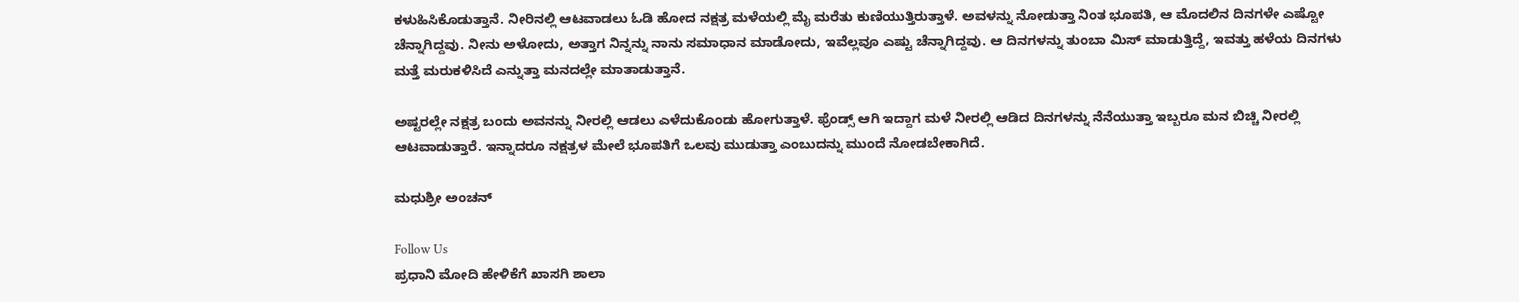ಕಳುಹಿಸಿಕೊಡುತ್ತಾನೆ. ನೀರಿನಲ್ಲಿ ಆಟವಾಡಲು ಓಡಿ ಹೋದ ನಕ್ಷತ್ರ ಮಳೆಯಲ್ಲಿ ಮೈ ಮರೆತು ಕುಣಿಯುತ್ತಿರುತ್ತಾಳೆ. ಅವಳನ್ನು ನೋಡುತ್ತಾ ನಿಂತ ಭೂಪತಿ, ಆ ಮೊದಲಿನ ದಿನಗಳೇ ಎಷ್ಟೋ ಚೆನ್ನಾಗಿದ್ದವು. ನೀನು ಅಳೋದು, ಅತ್ತಾಗ ನಿನ್ನನ್ನು ನಾನು ಸಮಾಧಾನ ಮಾಡೋದು, ಇವೆಲ್ಲವೂ ಎಷ್ಟು ಚೆನ್ನಾಗಿದ್ದವು. ಆ ದಿನಗಳನ್ನು ತುಂಬಾ ಮಿಸ್ ಮಾಡುತ್ತಿದ್ದೆ, ಇವತ್ತು ಹಳೆಯ ದಿನಗಳು ಮತ್ತೆ ಮರುಕಳಿಸಿದೆ ಎನ್ನುತ್ತಾ ಮನದಲ್ಲೇ ಮಾತಾಡುತ್ತಾನೆ.

ಅಷ್ಟರಲ್ಲೇ ನಕ್ಷತ್ರ ಬಂದು ಅವನನ್ನು ನೀರಲ್ಲಿ ಆಡಲು ಎಳೆದುಕೊಂಡು ಹೋಗುತ್ತಾಳೆ. ಫ್ರೆಂಡ್ಸ್ ಆಗಿ ಇದ್ದಾಗ ಮಳೆ ನೀರಲ್ಲಿ ಆಡಿದ ದಿನಗಳನ್ನು ನೆನೆಯುತ್ತಾ ಇಬ್ಬರೂ ಮನ ಬಿಚ್ಚಿ ನೀರಲ್ಲಿ ಆಟವಾಡುತ್ತಾರೆ. ಇನ್ನಾದರೂ ನಕ್ಷತ್ರಳ ಮೇಲೆ ಭೂಪತಿಗೆ ಒಲವು ಮುಡುತ್ತಾ ಎಂಬುದನ್ನು ಮುಂದೆ ನೋಡಬೇಕಾಗಿದೆ.

ಮಧುಶ್ರೀ ಅಂಚನ್

Follow Us
ಪ್ರಧಾನಿ ಮೋದಿ ಹೇಳಿಕೆಗೆ ಖಾಸಗಿ ಶಾಲಾ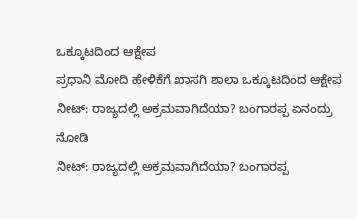ಒಕ್ಕೂಟದಿಂದ ಆಕ್ಷೇಪ
ಪ್ರಧಾನಿ ಮೋದಿ ಹೇಳಿಕೆಗೆ ಖಾಸಗಿ ಶಾಲಾ ಒಕ್ಕೂಟದಿಂದ ಆಕ್ಷೇಪ
ನೀಟ್: ರಾಜ್ಯದಲ್ಲಿ ಅಕ್ರಮವಾಗಿದೆಯಾ? ಬಂಗಾರಪ್ಪ ಏನಂದ್ರು ನೋಡಿ
ನೀಟ್: ರಾಜ್ಯದಲ್ಲಿ ಅಕ್ರಮವಾಗಿದೆಯಾ? ಬಂಗಾರಪ್ಪ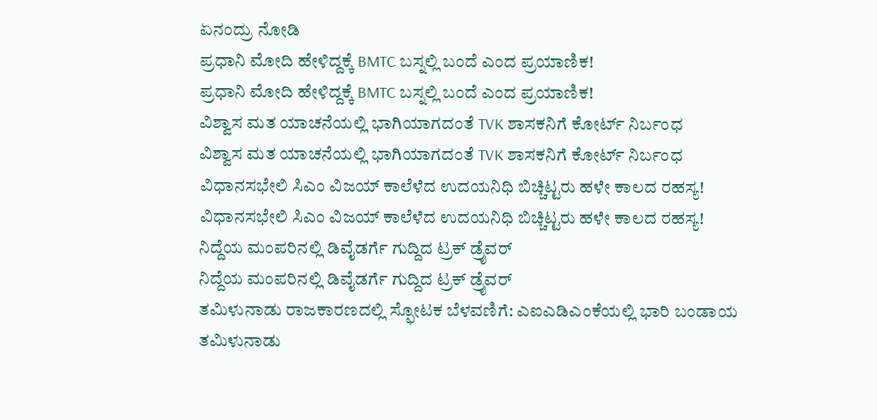ಏನಂದ್ರು ನೋಡಿ
ಪ್ರಧಾನಿ ಮೋದಿ ಹೇಳಿದ್ದಕ್ಕೆ BMTC ಬಸ್ನಲ್ಲಿ ಬಂದೆ ಎಂದ ಪ್ರಯಾಣಿಕ!
ಪ್ರಧಾನಿ ಮೋದಿ ಹೇಳಿದ್ದಕ್ಕೆ BMTC ಬಸ್ನಲ್ಲಿ ಬಂದೆ ಎಂದ ಪ್ರಯಾಣಿಕ!
ವಿಶ್ವಾಸ ಮತ ಯಾಚನೆಯಲ್ಲಿ ಭಾಗಿಯಾಗದಂತೆ TVK ಶಾಸಕನಿಗೆ ಕೋರ್ಟ್ ನಿರ್ಬಂಧ
ವಿಶ್ವಾಸ ಮತ ಯಾಚನೆಯಲ್ಲಿ ಭಾಗಿಯಾಗದಂತೆ TVK ಶಾಸಕನಿಗೆ ಕೋರ್ಟ್ ನಿರ್ಬಂಧ
ವಿಧಾನಸಭೇಲಿ ಸಿಎಂ ವಿಜಯ್ ಕಾಲೆಳೆದ ಉದಯನಿಧಿ ಬಿಚ್ಚಿಟ್ಟರು ಹಳೇ ಕಾಲದ ರಹಸ್ಯ!
ವಿಧಾನಸಭೇಲಿ ಸಿಎಂ ವಿಜಯ್ ಕಾಲೆಳೆದ ಉದಯನಿಧಿ ಬಿಚ್ಚಿಟ್ಟರು ಹಳೇ ಕಾಲದ ರಹಸ್ಯ!
ನಿದ್ದೆಯ ಮಂಪರಿನಲ್ಲಿ ಡಿವೈಡರ್ಗೆ ಗುದ್ದಿದ ಟ್ರಕ್ ಡ್ರೈವರ್
ನಿದ್ದೆಯ ಮಂಪರಿನಲ್ಲಿ ಡಿವೈಡರ್ಗೆ ಗುದ್ದಿದ ಟ್ರಕ್ ಡ್ರೈವರ್
ತಮಿಳುನಾಡು ರಾಜಕಾರಣದಲ್ಲಿ ಸ್ಫೋಟಕ ಬೆಳವಣಿಗೆ: ಎಐಎಡಿಎಂಕೆಯಲ್ಲಿ ಭಾರಿ ಬಂಡಾಯ
ತಮಿಳುನಾಡು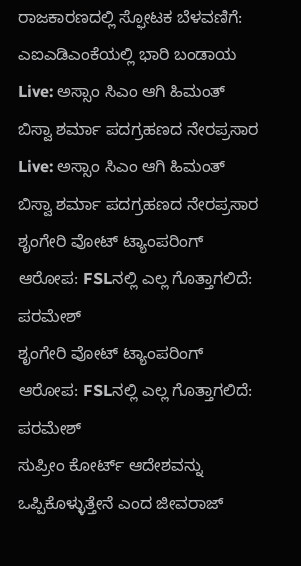ರಾಜಕಾರಣದಲ್ಲಿ ಸ್ಫೋಟಕ ಬೆಳವಣಿಗೆ: ಎಐಎಡಿಎಂಕೆಯಲ್ಲಿ ಭಾರಿ ಬಂಡಾಯ
Live: ಅಸ್ಸಾಂ ಸಿಎಂ ಆಗಿ ಹಿಮಂತ್ ಬಿಸ್ವಾ ಶರ್ಮಾ ಪದಗ್ರಹಣದ ನೇರಪ್ರಸಾರ
Live: ಅಸ್ಸಾಂ ಸಿಎಂ ಆಗಿ ಹಿಮಂತ್ ಬಿಸ್ವಾ ಶರ್ಮಾ ಪದಗ್ರಹಣದ ನೇರಪ್ರಸಾರ
ಶೃಂಗೇರಿ ವೋಟ್ ಟ್ಯಾಂಪರಿಂಗ್ ಆರೋಪ: FSLನಲ್ಲಿ ಎಲ್ಲ ಗೊತ್ತಾಗಲಿದೆ: ಪರಮೇಶ್
ಶೃಂಗೇರಿ ವೋಟ್ ಟ್ಯಾಂಪರಿಂಗ್ ಆರೋಪ: FSLನಲ್ಲಿ ಎಲ್ಲ ಗೊತ್ತಾಗಲಿದೆ: ಪರಮೇಶ್
ಸುಪ್ರೀಂ ಕೋರ್ಟ್ ಆದೇಶವನ್ನು ಒಪ್ಪಿಕೊಳ್ಳುತ್ತೇನೆ ಎಂದ ಜೀವರಾಜ್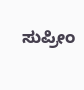ಸುಪ್ರೀಂ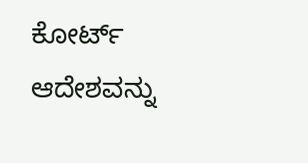ಕೋರ್ಟ್ ಆದೇಶವನ್ನು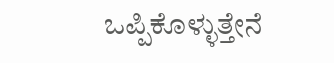ಒಪ್ಪಿಕೊಳ್ಳುತ್ತೇನೆ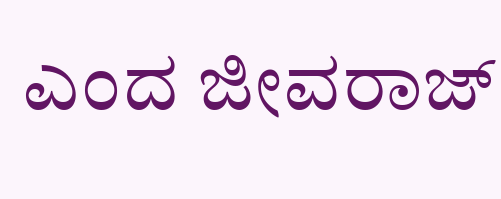ಎಂದ ಜೀವರಾಜ್